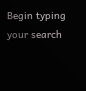Begin typing your search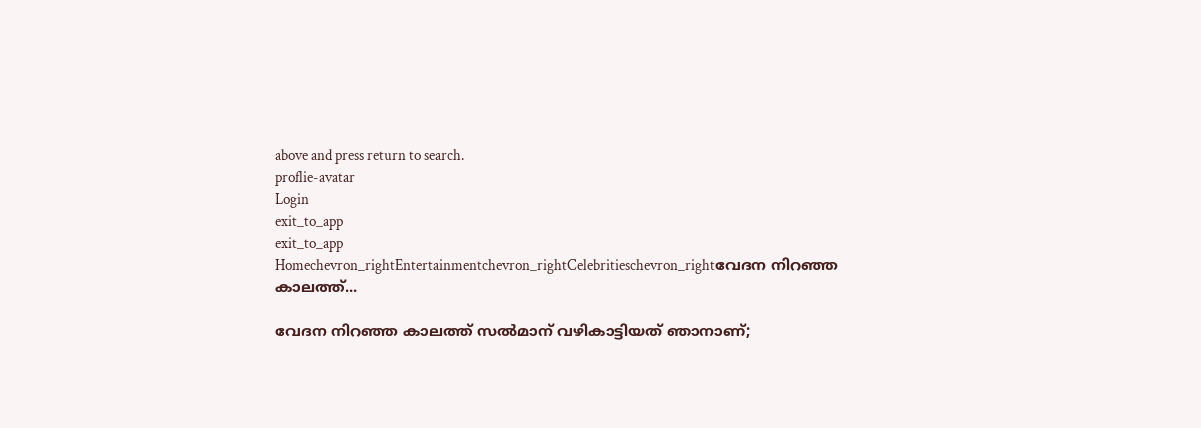above and press return to search.
proflie-avatar
Login
exit_to_app
exit_to_app
Homechevron_rightEntertainmentchevron_rightCelebritieschevron_rightവേദന നിറഞ്ഞ കാലത്ത്...

വേദന നിറഞ്ഞ കാലത്ത് സൽമാന് വഴികാട്ടിയത് ഞാനാണ്;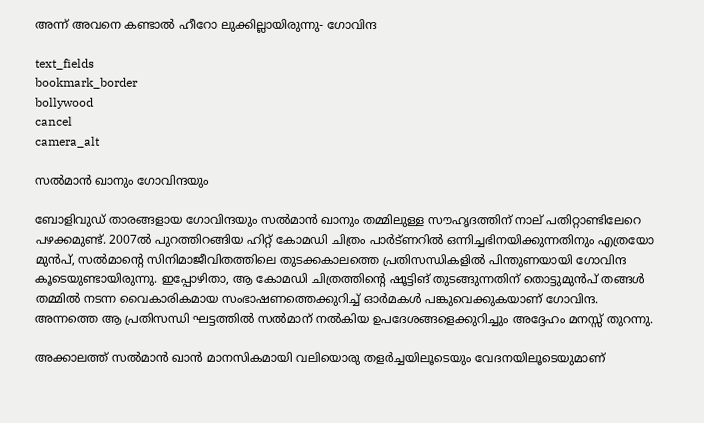അന്ന് അവനെ കണ്ടാൽ ഹീറോ ലുക്കില്ലായിരുന്നു- ഗോവിന്ദ

text_fields
bookmark_border
bollywood
cancel
camera_alt

സൽമാൻ ഖാനും ഗോവിന്ദയും

ബോളിവുഡ് താരങ്ങളായ ഗോവിന്ദയും സൽമാൻ ഖാനും തമ്മിലുള്ള സൗഹൃദത്തിന് നാല് പതിറ്റാണ്ടിലേറെ പഴക്കമുണ്ട്. 2007ൽ പുറത്തിറങ്ങിയ ഹിറ്റ് കോമഡി ചിത്രം പാർട്ണറിൽ ഒന്നിച്ചഭിനയിക്കുന്നതിനും എത്രയോ മുൻപ്, സൽമാന്‍റെ സിനിമാജീവിതത്തിലെ തുടക്കകാലത്തെ പ്രതിസന്ധികളിൽ പിന്തുണയായി ഗോവിന്ദ കൂടെയുണ്ടായിരുന്നു. ഇപ്പോഴിതാ, ആ കോമഡി ചിത്രത്തിന്റെ ഷൂട്ടിങ് തുടങ്ങുന്നതിന് തൊട്ടുമുൻപ് തങ്ങൾ തമ്മിൽ നടന്ന വൈകാരികമായ സംഭാഷണത്തെക്കുറിച്ച് ഓർമകൾ പങ്കുവെക്കുകയാണ് ഗോവിന്ദ. അന്നത്തെ ആ പ്രതിസന്ധി ഘട്ടത്തിൽ സൽമാന് നൽകിയ ഉപദേശങ്ങളെക്കുറിച്ചും അദ്ദേഹം മനസ്സ് തുറന്നു.

അക്കാലത്ത് സൽമാൻ ഖാൻ മാനസികമായി വലിയൊരു തളർച്ചയിലൂടെയും വേദനയിലൂടെയുമാണ്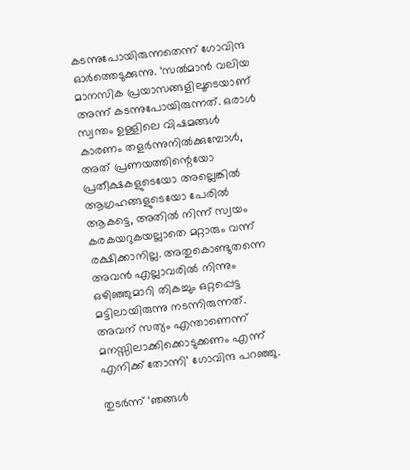കടന്നുപോയിരുന്നതെന്ന് ഗോവിന്ദ ഓർത്തെടുക്കുന്നു. ‘സൽമാൻ വലിയ മാനസിക പ്രയാസങ്ങളിലൂടെയാണ് അന്ന് കടന്നുപോയിരുന്നത്. ഒരാൾ സ്വന്തം ഉള്ളിലെ വിഷമങ്ങൾ കാരണം തളർന്നുനിൽക്കുമ്പോൾ, അത് പ്രണയത്തിന്റെയോ പ്രതീക്ഷകളുടെയോ അല്ലെങ്കിൽ ആഗ്രഹങ്ങളുടെയോ പേരിൽ ആകട്ടെ, അതിൽ നിന്ന് സ്വയം കരകയറുകയല്ലാതെ മറ്റാരും വന്ന് രക്ഷിക്കാനില്ല. അതുകൊണ്ടുതന്നെ അവൻ എല്ലാവരിൽ നിന്നും ഒഴിഞ്ഞുമാറി തികച്ചും ഒറ്റപ്പെട്ട മട്ടിലായിരുന്നു നടന്നിരുന്നത്. അവന് സത്യം എന്താണെന്ന് മനസ്സിലാക്കിക്കൊടുക്കണം എന്ന് എനിക്ക് തോന്നി’ ഗോവിന്ദ പറഞ്ഞു.

തുടർന്ന് ‘ഞങ്ങൾ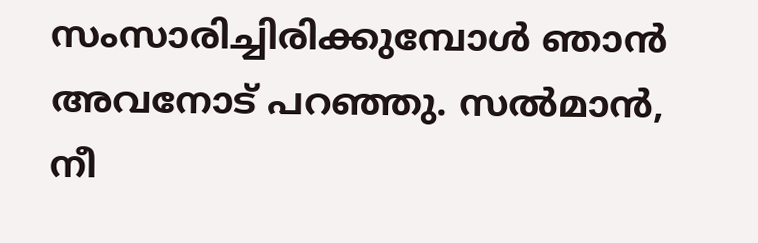സംസാരിച്ചിരിക്കുമ്പോൾ ഞാൻ അവനോട് പറഞ്ഞു. സൽമാൻ, നീ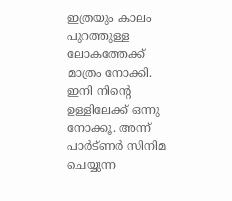ഇത്രയും കാലം പുറത്തുള്ള ലോകത്തേക്ക് മാത്രം നോക്കി. ഇനി നിന്റെ ഉള്ളിലേക്ക് ഒന്നു നോക്കൂ. അന്ന് പാർട്ണർ സിനിമ ചെയ്യുന്ന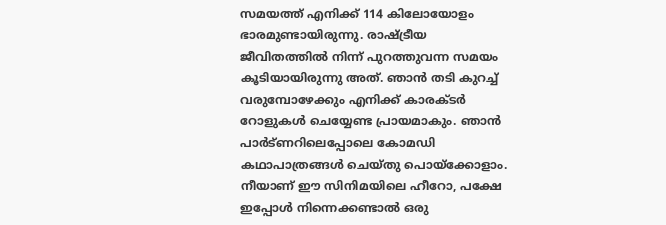സമയത്ത് എനിക്ക് 114 കിലോയോളം ഭാരമുണ്ടായിരുന്നു. രാഷ്ട്രീയ ജീവിതത്തിൽ നിന്ന് പുറത്തുവന്ന സമയം കൂടിയായിരുന്നു അത്. ഞാൻ തടി കുറച്ച് വരുമ്പോഴേക്കും എനിക്ക് കാരക്ടർ റോളുകൾ ചെയ്യേണ്ട പ്രായമാകും. ഞാൻ പാർട്ണറിലെപ്പോലെ കോമഡി കഥാപാത്രങ്ങൾ ചെയ്തു പൊയ്ക്കോളാം. നീയാണ് ഈ സിനിമയിലെ ഹീറോ, പക്ഷേ ഇപ്പോൾ നിന്നെക്കണ്ടാൽ ഒരു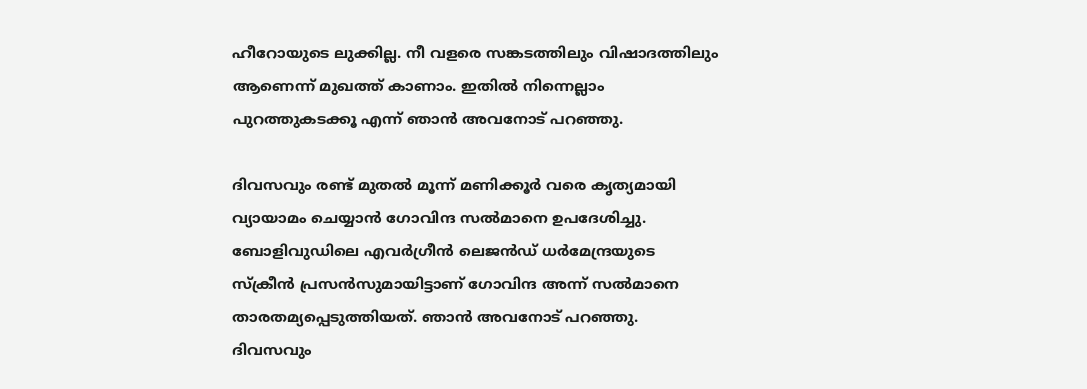ഹീറോയുടെ ലുക്കില്ല. നീ വളരെ സങ്കടത്തിലും വിഷാദത്തിലും ആണെന്ന് മുഖത്ത് കാണാം. ഇതിൽ നിന്നെല്ലാം പുറത്തുകടക്കൂ എന്ന് ഞാൻ അവനോട് പറഞ്ഞു.

ദിവസവും രണ്ട് മുതൽ മൂന്ന് മണിക്കൂർ വരെ കൃത്യമായി വ്യായാമം ചെയ്യാൻ ഗോവിന്ദ സൽമാനെ ഉപദേശിച്ചു. ബോളിവുഡിലെ എവർഗ്രീൻ ലെജൻഡ് ധർമേന്ദ്രയുടെ സ്ക്രീൻ പ്രസൻസുമായിട്ടാണ് ഗോവിന്ദ അന്ന് സൽമാനെ താരതമ്യപ്പെടുത്തിയത്. ഞാൻ അവനോട് പറഞ്ഞു. ദിവസവും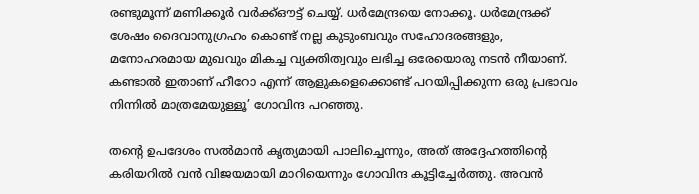രണ്ടുമൂന്ന് മണിക്കൂർ വർക്ക്ഔട്ട് ചെയ്യ്. ധർമേന്ദ്രയെ നോക്കൂ. ധർമേന്ദ്രക്ക് ശേഷം ദൈവാനുഗ്രഹം കൊണ്ട് നല്ല കുടുംബവും സഹോദരങ്ങളും, മനോഹരമായ മുഖവും മികച്ച വ്യക്തിത്വവും ലഭിച്ച ഒരേയൊരു നടൻ നീയാണ്. കണ്ടാൽ ഇതാണ് ഹീറോ എന്ന് ആളുകളെക്കൊണ്ട് പറയിപ്പിക്കുന്ന ഒരു പ്രഭാവം നിന്നിൽ മാത്രമേയുള്ളൂ’ ഗോവിന്ദ പറഞ്ഞു.

തന്റെ ഉപദേശം സൽമാൻ കൃത്യമായി പാലിച്ചെന്നും, അത് അദ്ദേഹത്തിന്റെ കരിയറിൽ വൻ വിജയമായി മാറിയെന്നും ഗോവിന്ദ കൂട്ടിച്ചേർത്തു. അവൻ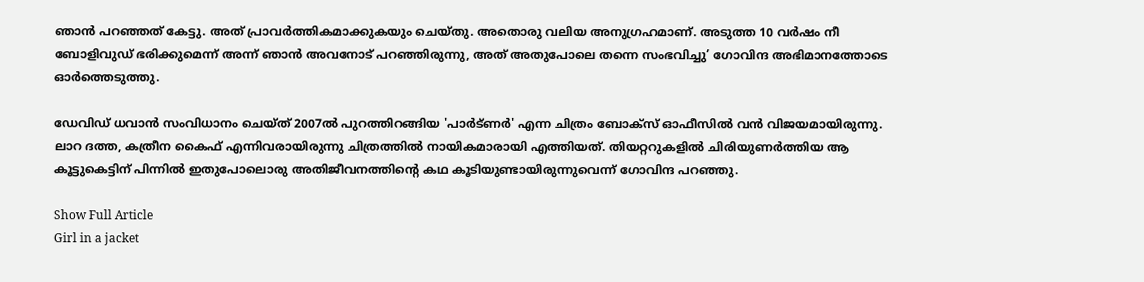ഞാൻ പറഞ്ഞത് കേട്ടു. അത് പ്രാവർത്തികമാക്കുകയും ചെയ്തു. അതൊരു വലിയ അനുഗ്രഹമാണ്. അടുത്ത 10 വർഷം നീ ബോളിവുഡ് ഭരിക്കുമെന്ന് അന്ന് ഞാൻ അവനോട് പറഞ്ഞിരുന്നു, അത് അതുപോലെ തന്നെ സംഭവിച്ചു’ ഗോവിന്ദ അഭിമാനത്തോടെ ഓർത്തെടുത്തു.

ഡേവിഡ് ധവാൻ സംവിധാനം ചെയ്ത് 2007ൽ പുറത്തിറങ്ങിയ 'പാർട്ണർ' എന്ന ചിത്രം ബോക്സ് ഓഫീസിൽ വൻ വിജയമായിരുന്നു. ലാറ ദത്ത, കത്രീന കൈഫ് എന്നിവരായിരുന്നു ചിത്രത്തിൽ നായികമാരായി എത്തിയത്. തിയറ്ററുകളിൽ ചിരിയുണർത്തിയ ആ കൂട്ടുകെട്ടിന് പിന്നിൽ ഇതുപോലൊരു അതിജീവനത്തിന്റെ കഥ കൂടിയുണ്ടായിരുന്നുവെന്ന് ഗോവിന്ദ പറഞ്ഞു.

Show Full Article
Girl in a jacket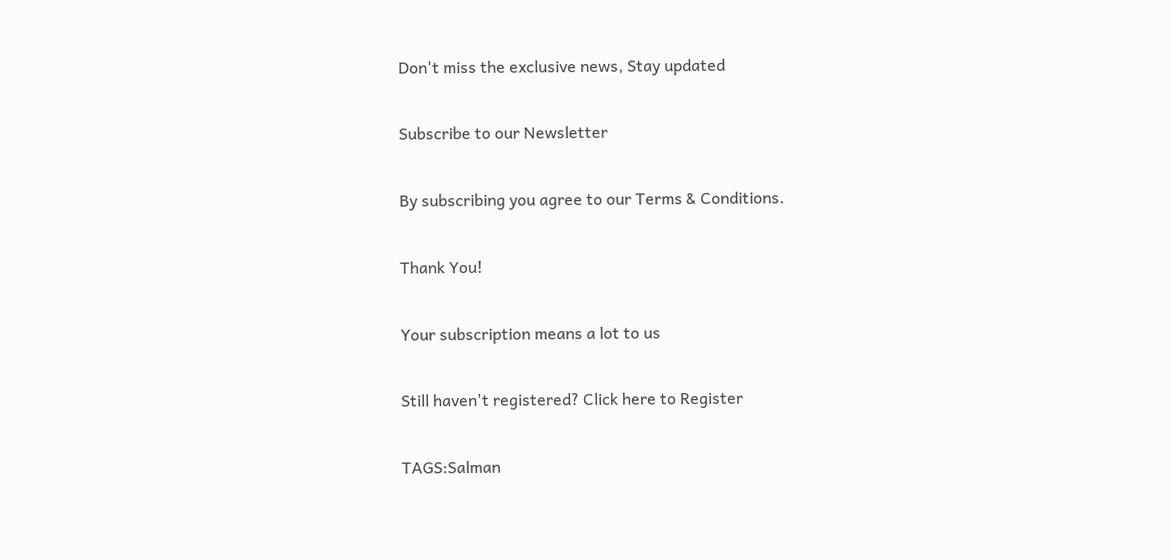Don't miss the exclusive news, Stay updated

Subscribe to our Newsletter

By subscribing you agree to our Terms & Conditions.

Thank You!

Your subscription means a lot to us

Still haven't registered? Click here to Register

TAGS:Salman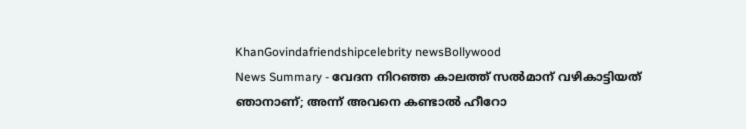KhanGovindafriendshipcelebrity newsBollywood
News Summary - വേദന നിറഞ്ഞ കാലത്ത് സൽമാന് വഴികാട്ടിയത് ഞാനാണ്; അന്ന് അവനെ കണ്ടാൽ ഹീറോ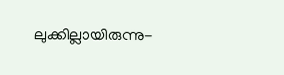ലുക്കില്ലായിരുന്നു-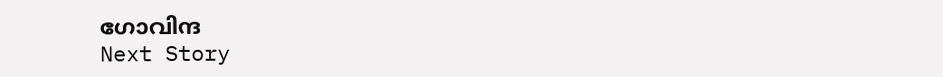ഗോവിന്ദ
Next Story